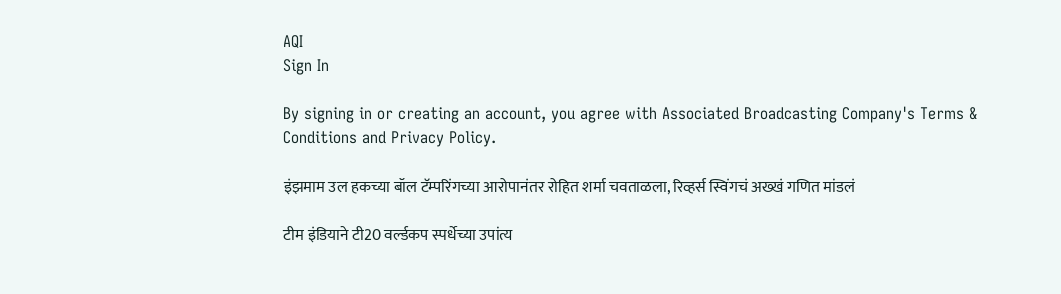AQI
Sign In

By signing in or creating an account, you agree with Associated Broadcasting Company's Terms & Conditions and Privacy Policy.

इंझमाम उल हकच्या बॉल टॅम्परिंगच्या आरोपानंतर रोहित शर्मा चवताळला, रिव्हर्स स्विंगचं अख्खं गणित मांडलं

टीम इंडियाने टी20 वर्ल्डकप स्पर्धेच्या उपांत्य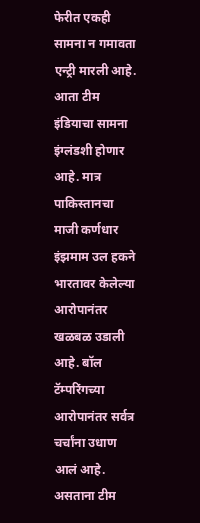फेरीत एकही सामना न गमावता एन्ट्री मारली आहे. आता टीम इंडियाचा सामना इंग्लंडशी होणार आहे. मात्र पाकिस्तानचा माजी कर्णधार इंझमाम उल हकने भारतावर केलेल्या आरोपानंतर खळबळ उडाली आहे. बॉल टॅम्परिंगच्या आरोपानंतर सर्वत्र चर्चांना उधाण आलं आहे. असताना टीम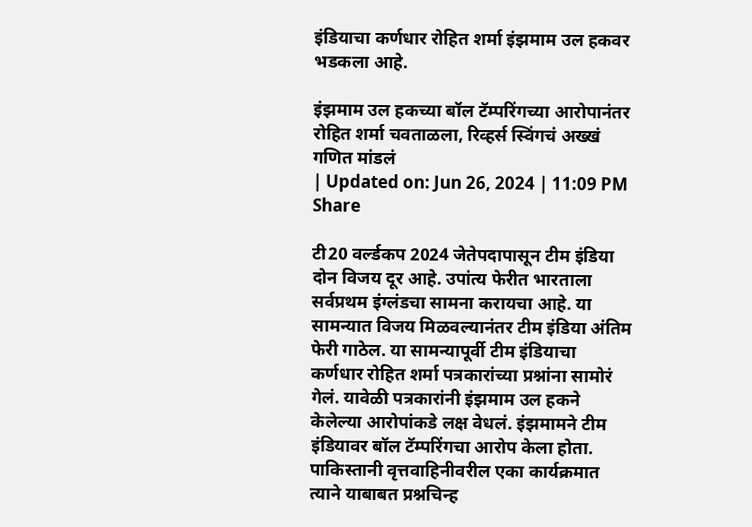इंडियाचा कर्णधार रोहित शर्मा इंझमाम उल हकवर भडकला आहे.

इंझमाम उल हकच्या बॉल टॅम्परिंगच्या आरोपानंतर रोहित शर्मा चवताळला, रिव्हर्स स्विंगचं अख्खं गणित मांडलं
| Updated on: Jun 26, 2024 | 11:09 PM
Share

टी20 वर्ल्डकप 2024 जेतेपदापासून टीम इंडिया दोन विजय दूर आहे. उपांत्य फेरीत भारताला सर्वप्रथम इंग्लंडचा सामना करायचा आहे. या सामन्यात विजय मिळवल्यानंतर टीम इंडिया अंतिम फेरी गाठेल. या सामन्यापूर्वी टीम इंडियाचा कर्णधार रोहित शर्मा पत्रकारांच्या प्रश्नांना सामोरं गेलं. यावेळी पत्रकारांनी इंझमाम उल हकने केलेल्या आरोपांकडे लक्ष वेधलं. इंझमामने टीम इंडियावर बॉल टॅम्परिंगचा आरोप केला होता. पाकिस्तानी वृत्तवाहिनीवरील एका कार्यक्रमात त्याने याबाबत प्रश्नचिन्ह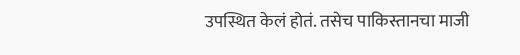उपस्थित केलं होतं. तसेच पाकिस्तानचा माजी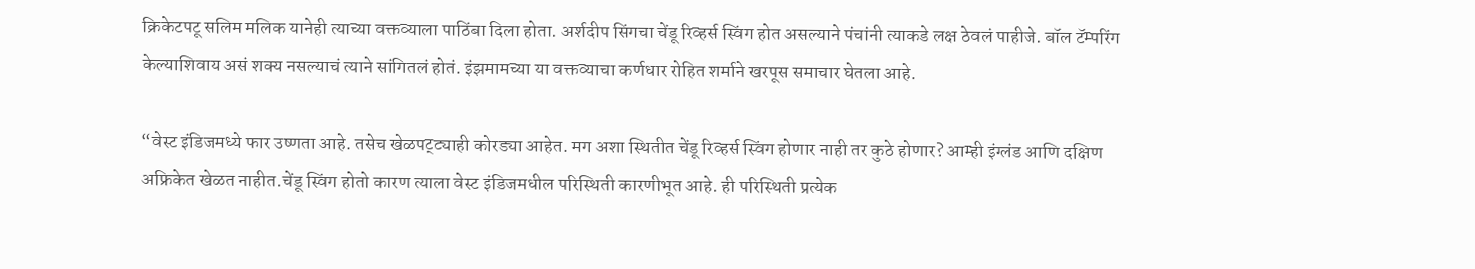क्रिकेटपटू सलिम मलिक यानेही त्याच्या वक्तव्याला पाठिंबा दिला होता. अर्शदीप सिंगचा चेंडू रिव्हर्स स्विंग होत असल्याने पंचांनी त्याकडे लक्ष ठेवलं पाहीजे. बॉल टॅम्परिंग केल्याशिवाय असं शक्य नसल्याचं त्याने सांगितलं होतं. इंझमामच्या या वक्तव्याचा कर्णधार रोहित शर्माने खरपूस समाचार घेतला आहे.

“वेस्ट इंडिजमध्ये फार उष्णता आहे. तसेच खेळपट्ट्याही कोरड्या आहेत. मग अशा स्थितीत चेंडू रिव्हर्स स्विंग होणार नाही तर कुठे होणार? आम्ही इंग्लंड आणि दक्षिण अफ्रिकेत खेळत नाहीत.चेंडू स्विंग होतो कारण त्याला वेस्ट इंडिजमधील परिस्थिती कारणीभूत आहे. ही परिस्थिती प्रत्येक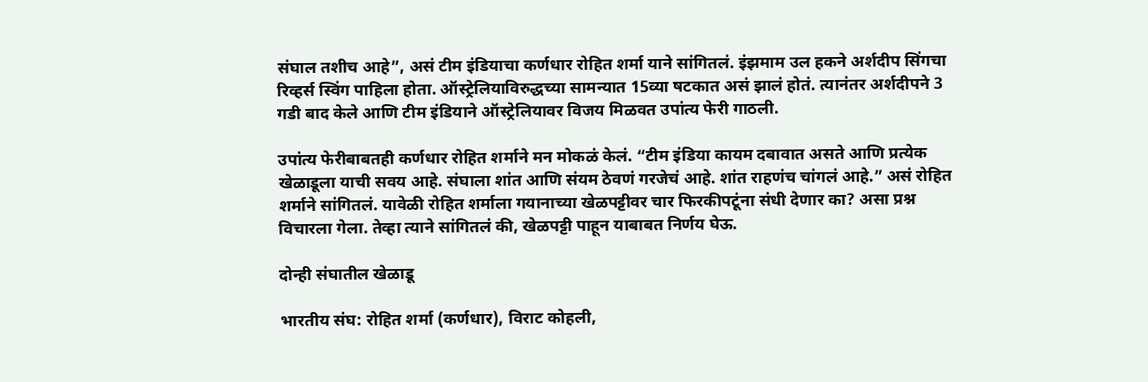संघाल तशीच आहे”, असं टीम इंडियाचा कर्णधार रोहित शर्मा याने सांगितलं. इंझमाम उल हकने अर्शदीप सिंगचा रिव्हर्स स्विंग पाहिला होता. ऑस्ट्रेलियाविरुद्धच्या सामन्यात 15व्या षटकात असं झालं होतं. त्यानंतर अर्शदीपने 3 गडी बाद केले आणि टीम इंडियाने ऑस्ट्रेलियावर विजय मिळवत उपांत्य फेरी गाठली.

उपांत्य फेरीबाबतही कर्णधार रोहित शर्माने मन मोकळं केलं. “टीम इंडिया कायम दबावात असते आणि प्रत्येक खेळाडूला याची सवय आहे. संघाला शांत आणि संयम ठेवणं गरजेचं आहे. शांत राहणंच चांगलं आहे.” असं रोहित शर्माने सांगितलं. यावेळी रोहित शर्माला गयानाच्या खेळपट्टीवर चार फिरकीपटूंना संधी देणार का? असा प्रश्न विचारला गेला. तेव्हा त्याने सांगितलं की, खेळपट्टी पाहून याबाबत निर्णय घेऊ.

दोन्ही संघातील खेळाडू

भारतीय संघ: रोहित शर्मा (कर्णधार), विराट कोहली,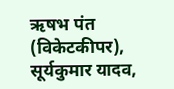ऋषभ पंत (विकेटकीपर), सूर्यकुमार यादव,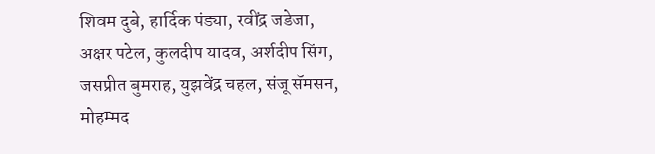शिवम दुबे, हार्दिक पंड्या, रवींद्र जडेजा, अक्षर पटेल, कुलदीप यादव, अर्शदीप सिंग, जसप्रीत बुमराह, युझवेंद्र चहल, संजू सॅमसन, मोहम्मद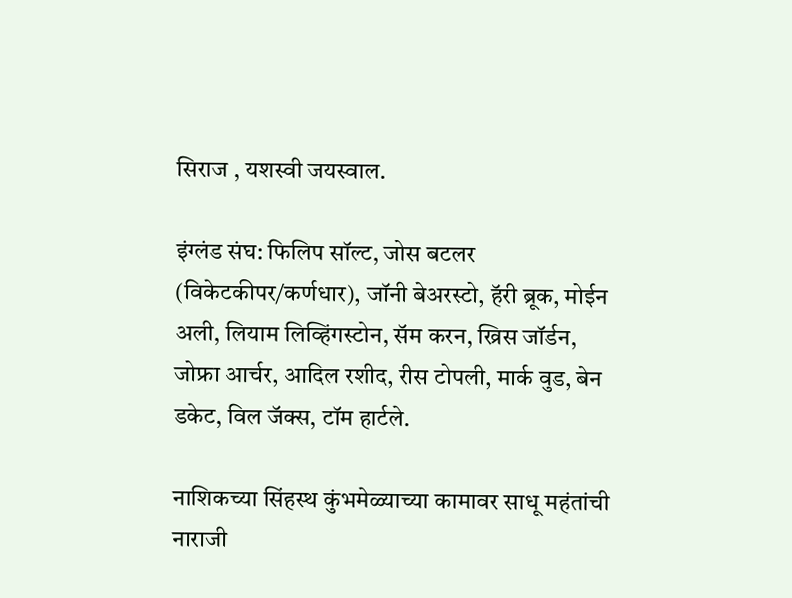सिराज , यशस्वी जयस्वाल.

इंग्लंड संघ: फिलिप सॉल्ट, जोस बटलर (विकेटकीपर/कर्णधार), जॉनी बेअरस्टो, हॅरी ब्रूक, मोईन अली, लियाम लिव्हिंगस्टोन, सॅम करन, ख्रिस जॉर्डन, जोफ्रा आर्चर, आदिल रशीद, रीस टोपली, मार्क वुड, बेन डकेट, विल जॅक्स, टॉम हार्टले.

नाशिकच्या सिंहस्थ कुंभमेळ्याच्या कामावर साधू महंतांची नाराजी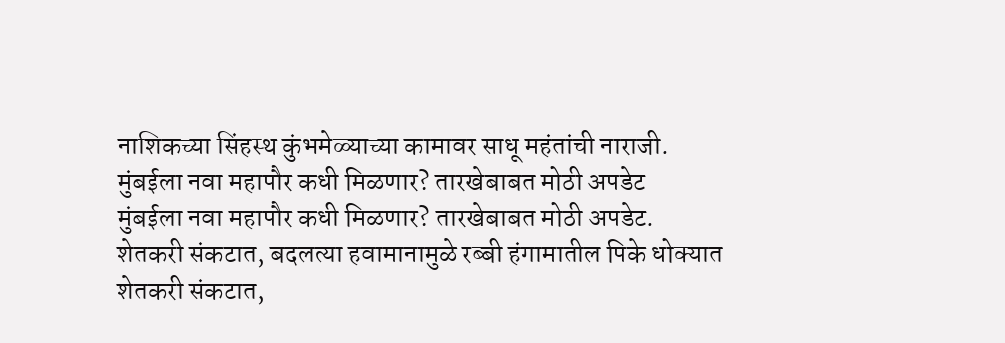नाशिकच्या सिंहस्थ कुंभमेळ्याच्या कामावर साधू महंतांची नाराजी.
मुंबईला नवा महापौर कधी मिळणार? तारखेबाबत मोठी अपडेट
मुंबईला नवा महापौर कधी मिळणार? तारखेबाबत मोठी अपडेट.
शेतकरी संकटात, बदलत्या हवामानामुळे रब्बी हंगामातील पिके धोक्यात
शेतकरी संकटात,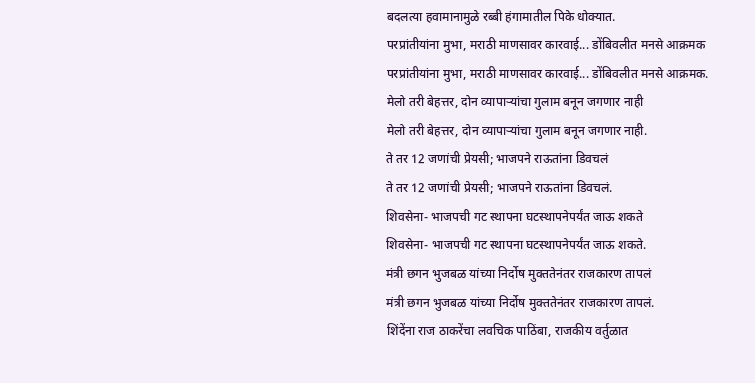बदलत्या हवामानामुळे रब्बी हंगामातील पिके धोक्यात.
परप्रांतीयांना मुभा, मराठी माणसावर कारवाई... डोंबिवलीत मनसे आक्रमक
परप्रांतीयांना मुभा, मराठी माणसावर कारवाई... डोंबिवलीत मनसे आक्रमक.
मेलो तरी बेहत्तर, दोन व्यापाऱ्यांचा गुलाम बनून जगणार नाही
मेलो तरी बेहत्तर, दोन व्यापाऱ्यांचा गुलाम बनून जगणार नाही.
ते तर 12 जणांची प्रेयसी; भाजपने राऊतांना डिवचलं
ते तर 12 जणांची प्रेयसी; भाजपने राऊतांना डिवचलं.
शिवसेना- भाजपची गट स्थापना घटस्थापनेपर्यंत जाऊ शकते
शिवसेना- भाजपची गट स्थापना घटस्थापनेपर्यंत जाऊ शकते.
मंत्री छगन भुजबळ यांच्या निर्दोष मुक्ततेनंतर राजकारण तापलं
मंत्री छगन भुजबळ यांच्या निर्दोष मुक्ततेनंतर राजकारण तापलं.
शिंदेंना राज ठाकरेंचा लवचिक पाठिंबा, राजकीय वर्तुळात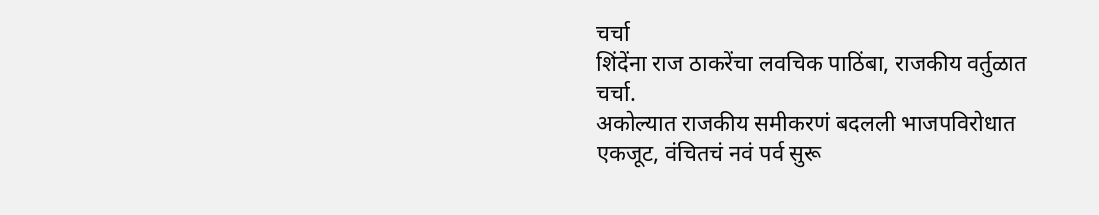चर्चा
शिंदेंना राज ठाकरेंचा लवचिक पाठिंबा, राजकीय वर्तुळात चर्चा.
अकोल्यात राजकीय समीकरणं बदलली भाजपविरोधात एकजूट, वंचितचं नवं पर्व सुरू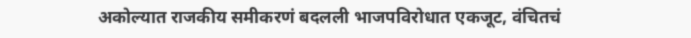अकोल्यात राजकीय समीकरणं बदलली भाजपविरोधात एकजूट, वंचितचं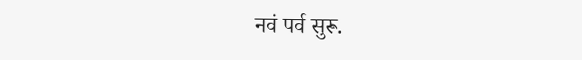नवं पर्व सुरू.